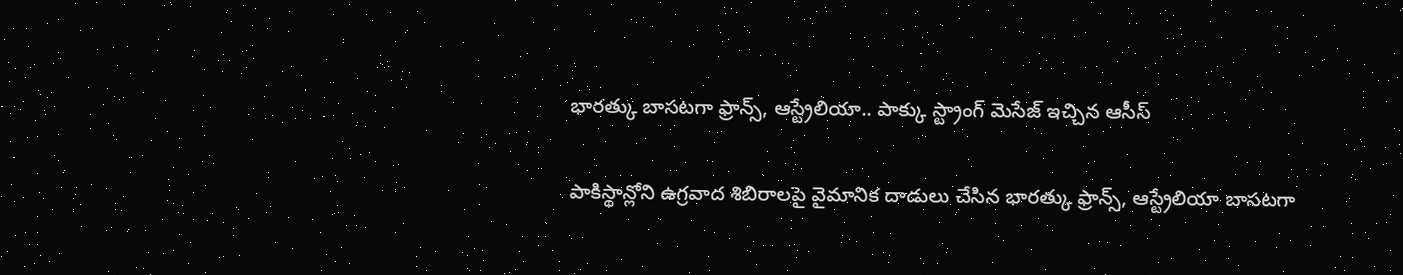భారత్కు బాసటగా ఫ్రాన్స్, ఆస్ట్రేలియా.. పాక్కు స్ట్రాంగ్ మెసేజ్ ఇచ్చిన ఆసీస్

పాకిస్థాన్లోని ఉగ్రవాద శిబిరాలపై వైమానిక దాడులు చేసిన భారత్కు ఫ్రాన్స్, ఆస్ట్రేలియా బాసటగా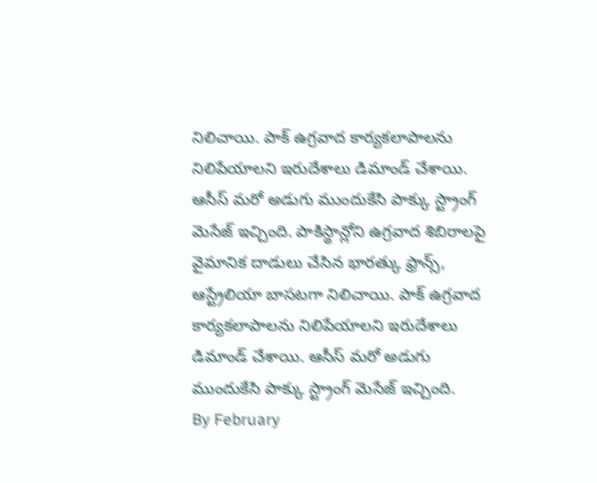నిలిచాయి. పాక్ ఉగ్రవాద కార్యకలాపాలను నిలిపేయాలని ఇరుదేశాలు డిమాండ్ చేశాయి. ఆసీస్ మరో అడుగు ముందుకేసి పాక్కు స్ట్రాంగ్ మెసేజ్ ఇచ్చింది. పాకిస్థాన్లోని ఉగ్రవాద శిబిరాలపై వైమానిక దాడులు చేసిన భారత్కు ఫ్రాన్స్, ఆస్ట్రేలియా బాసటగా నిలిచాయి. పాక్ ఉగ్రవాద కార్యకలాపాలను నిలిపేయాలని ఇరుదేశాలు డిమాండ్ చేశాయి. ఆసీస్ మరో అడుగు ముందుకేసి పాక్కు స్ట్రాంగ్ మెసేజ్ ఇచ్చింది.
By February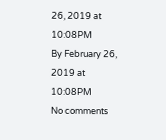26, 2019 at 10:08PM
By February 26, 2019 at 10:08PM
No comments